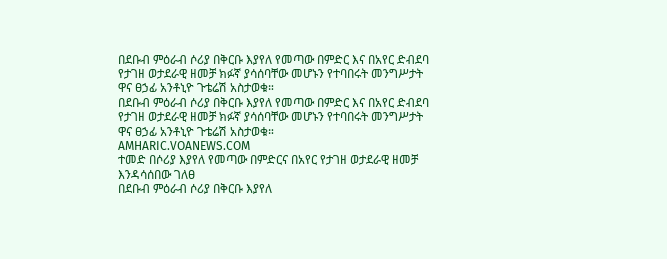በደቡብ ምዕራብ ሶሪያ በቅርቡ እያየለ የመጣው በምድር እና በአየር ድብደባ የታገዘ ወታደራዊ ዘመቻ ክፉኛ ያሳሰባቸው መሆኑን የተባበሩት መንግሥታት ዋና ፀኃፊ አንቶኒዮ ጉቴሬሽ አስታወቁ።
በደቡብ ምዕራብ ሶሪያ በቅርቡ እያየለ የመጣው በምድር እና በአየር ድብደባ የታገዘ ወታደራዊ ዘመቻ ክፉኛ ያሳሰባቸው መሆኑን የተባበሩት መንግሥታት ዋና ፀኃፊ አንቶኒዮ ጉቴሬሽ አስታወቁ።
AMHARIC.VOANEWS.COM
ተመድ በሶሪያ እያየለ የመጣው በምድርና በአየር የታገዘ ወታደራዊ ዘመቻ እንዳሳሰበው ገለፀ
በደቡብ ምዕራብ ሶሪያ በቅርቡ እያየለ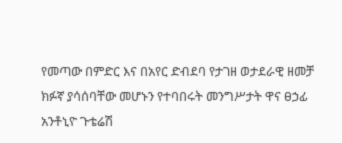የመጣው በምድር እና በአየር ድብደባ የታገዘ ወታደራዊ ዘመቻ ክፉኛ ያሳሰባቸው መሆኑን የተባበሩት መንግሥታት ዋና ፀኃፊ አንቶኒዮ ጉቴሬሽ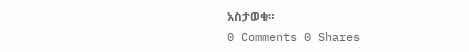አስታወቁ።
0 Comments 0 Shares